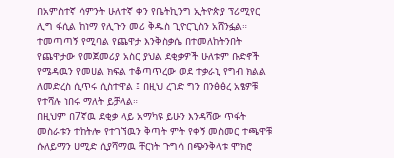በአምስተኛ ሳምንት ሁለተኛ ቀን የቤትኪንግ ኢትዮጵያ ፕሪሚየር ሊግ ፋሲል ከነማ የሊጉን መሪ ቅዱስ ጊዮርጊስን አሸንፏል።
ተመጣጣኝ የሚባል የጨዋታ እንቅስቃሴ በተመለከትንበት የጨዋታው የመጀመሪያ አስር ያህል ደቂቃዎች ሁለቱም ቡድኖች የሜዳዉን የመሀል ክፍል ተቆጣጥረው ወደ ተቃራኒ የግብ ክልል ለመድረስ ሲጥሩ ሲስተዋል ፤ በዚህ ረገድ ግን በንፅፅረ አፄዎቹ የተሻሉ ነበሩ ማለት ይቻላል።
በዚህም በ7ኛዉ ደቂቃ ላይ አማካዩ ይሁን እንዳሻው ጥፋት መስራቱን ተከትሎ የተገኘዉን ቅጣት ምት የቀኝ መስመር ተጫዋቹ ሱለይማን ሀሚድ ሲያሻማዉ ቸርነት ጉግሳ በጭንቅላቱ ሞክሮ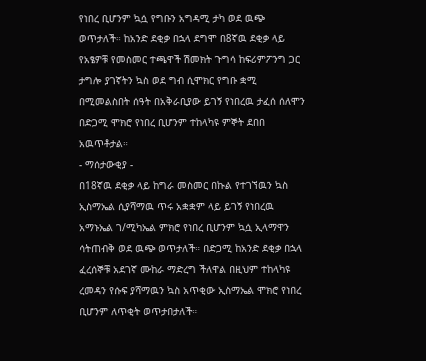የነበረ ቢሆንም ኳሷ የግቡን አግዳሚ ታካ ወደ ዉጭ ወጥታለች። ከአንድ ደቂቃ በኋላ ደግሞ በ8ኛዉ ደቂቃ ላይ የአፄዎቹ የመስመር ተጫዋች ሽመክት ጉግሳ ከፍሪምፖንግ ጋር ታግሎ ያገኛትን ኳስ ወደ ግብ ሲሞክር የግቡ ቋሚ በሚመልስበት ሰዓት በአቅራቢያው ይገኝ የነበረዉ ታፈሰ ሰለሞን በድጋሚ ሞክሮ የነበረ ቢሆንም ተከላካዩ ምኞት ደበበ አዉጥቶታል።
- ማሰታውቂያ -
በ18ኛዉ ደቂቃ ላይ ከግራ መስመር በኩል የተገኘዉን ኳስ ኢስማኤል ሲያሻማዉ ጥሩ አቋቋም ላይ ይገኝ የነበረዉ አማኑኤል ገ/ሚካኤል ምክሮ የነበረ ቢሆንም ኳሷ ኢላማዋን ሳትጠብቅ ወደ ዉጭ ወጥታለች። በድጋሚ ከአንድ ደቂቃ በኋላ ፈረሰኞቹ አደገኛ ሙከራ ማድረግ ችለዋል በዚህም ተከላካዩ ረመዳን የሱፍ ያሻማዉን ኳስ አጥቂው ኢስማኤል ሞክሮ የነበረ ቢሆንም ለጥቂት ወጥታበታለች።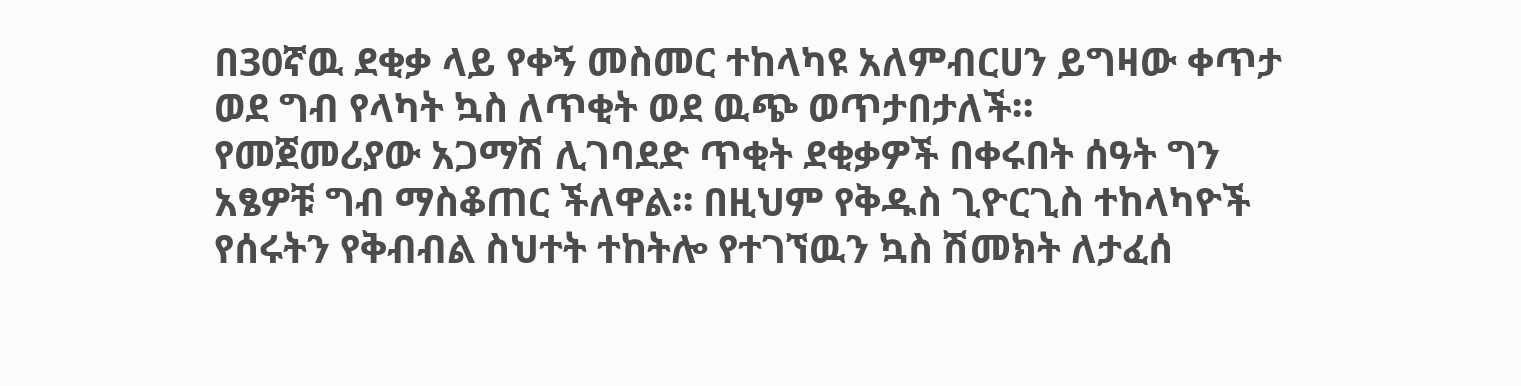በ30ኛዉ ደቂቃ ላይ የቀኝ መስመር ተከላካዩ አለምብርሀን ይግዛው ቀጥታ ወደ ግብ የላካት ኳስ ለጥቂት ወደ ዉጭ ወጥታበታለች።
የመጀመሪያው አጋማሽ ሊገባደድ ጥቂት ደቂቃዎች በቀሩበት ሰዓት ግን አፄዎቹ ግብ ማስቆጠር ችለዋል። በዚህም የቅዱስ ጊዮርጊስ ተከላካዮች የሰሩትን የቅብብል ስህተት ተከትሎ የተገኘዉን ኳስ ሽመክት ለታፈሰ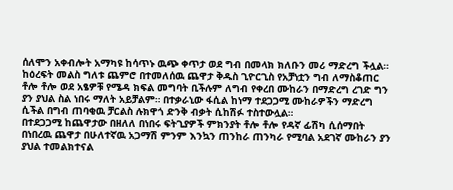ሰለሞን አቀብሎት አማካዩ ከሳጥኑ ዉጭ ቀጥታ ወደ ግብ በመላክ ክለቡን መሪ ማድረግ ችሏል።
ከዕረፍት መልስ ግለቱ ጨምሮ በተመለሰዉ ጨዋታ ቅዱስ ጊዮርጊስ የአቻነቷን ግብ ለማስቆጠር ቶሎ ቶሎ ወደ አፄዎቹ የሜዳ ክፍል መግባት ቢችሉም ለግብ የቀረበ ሙከራን በማድረግ ረገድ ግን ያን ያህል ስል ነበሩ ማለት አይቻልም። በተቃራኒው ፋሲል ከነማ ተደጋጋሚ ሙከራዎችን ማድረግ ሲችል በግብ ጠባቂዉ ቻርልስ ሉክዋጎ ድንቅ ብቃት ሲከሽፉ ተስተውሏል።
በተደጋጋሚ ከጨዋታው በዘለለ በነበሩ ፍትጊያዎች ምክንያት ቶሎ ቶሎ የዳኛ ፊሽካ ሲሰማበት በነበረዉ ጨዋታ በሁለተኛዉ አጋማሽ ምንም እንኳን ጠንከራ ጠንካራ የሚባል አደገኛ ሙከራን ያን ያህል ተመልክተናል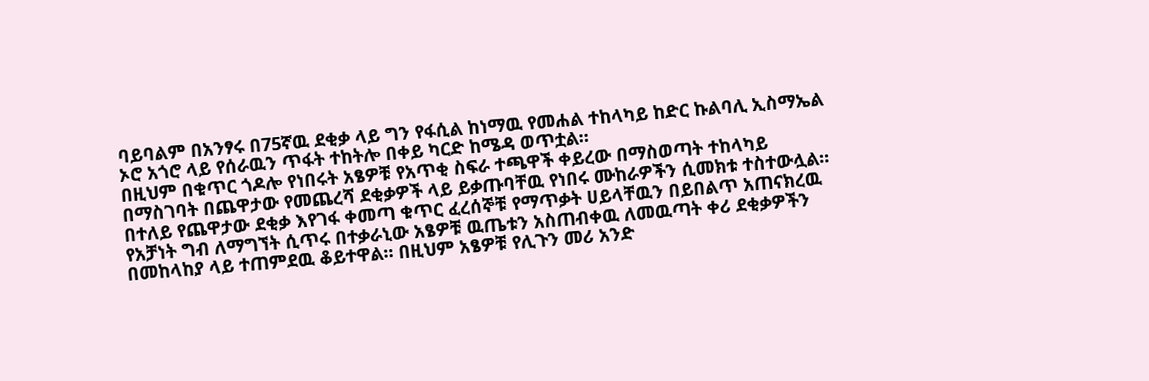ባይባልም በአንፃሩ በ75ኛዉ ደቂቃ ላይ ግን የፋሲል ከነማዉ የመሐል ተከላካይ ከድር ኩልባሊ ኢስማኤል ኦሮ አጎሮ ላይ የሰራዉን ጥፋት ተከትሎ በቀይ ካርድ ከሜዳ ወጥቷል።
በዚህም በቁጥር ጎዶሎ የነበሩት አፄዎቹ የአጥቂ ስፍራ ተጫዋች ቀይረው በማስወጣት ተከላካይ በማስገባት በጨዋታው የመጨረሻ ደቂቃዎች ላይ ይቃጡባቸዉ የነበሩ ሙከራዎችን ሲመክቱ ተስተውሏል። በተለይ የጨዋታው ደቂቃ እየገፋ ቀመጣ ቁጥር ፈረሰኞቹ የማጥቃት ሀይላቸዉን በይበልጥ አጠናክረዉ የአቻነት ግብ ለማግኘት ሲጥሩ በተቃራኒው አፄዎቹ ዉጤቱን አስጠብቀዉ ለመዉጣት ቀሪ ደቂቃዎችን በመከላከያ ላይ ተጠምደዉ ቆይተዋል። በዚህም አፄዎቹ የሊጉን መሪ አንድ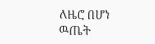ለዜሮ በሆነ ዉጤት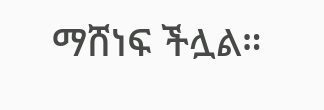ማሸነፍ ችሏል።